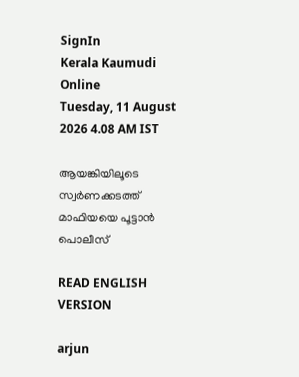SignIn
Kerala Kaumudi Online
Tuesday, 11 August 2026 4.08 AM IST

ആയങ്കിയിലൂടെ സ്വർണക്കടത്ത് മാഫിയയെ പൂട്ടാൻ പൊലീസ്

READ ENGLISH VERSION

arjun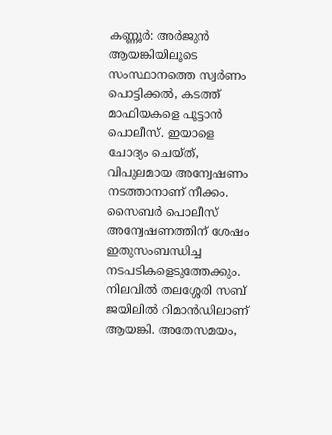കണ്ണൂർ: അർജുൻ ആയങ്കിയിലൂടെ സംസ്ഥാനത്തെ സ്വർണം പൊട്ടിക്കൽ, കടത്ത് മാഫിയകളെ പൂട്ടാൻ പൊലീസ്. ഇയാളെ ചോദ്യം ചെയ്ത്, വിപുലമായ അന്വേഷണം നടത്താനാണ് നീക്കം. സൈബർ പൊലീസ് അന്വേഷണത്തിന് ശേഷം ഇതുസംബന്ധിച്ച നടപടികളെടുത്തേക്കും. നിലവിൽ തലശ്ശേരി സബ് ജയിലിൽ റിമാൻഡിലാണ് ആയങ്കി. അതേസമയം,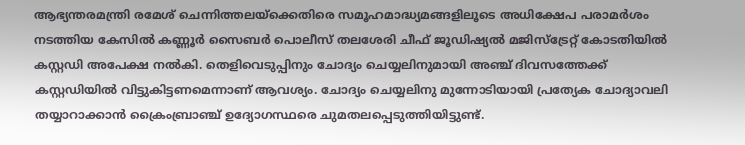ആഭ്യന്തരമന്ത്രി രമേശ് ചെന്നിത്തലയ്‌ക്കെതിരെ സമൂഹമാദ്ധ്യമങ്ങളിലൂടെ അധിക്ഷേപ പരാമർശം നടത്തിയ കേസിൽ കണ്ണൂർ സൈബർ പൊലീസ് തലശേരി ചീഫ് ജൂഡിഷ്യൽ മജിസ്‌ട്രേറ്റ് കോടതിയിൽ കസ്റ്റഡി അപേക്ഷ നൽകി. തെളിവെടുപ്പിനും ചോദ്യം ചെയ്യലിനുമായി അഞ്ച് ദിവസത്തേക്ക് കസ്റ്റഡിയിൽ വിട്ടുകിട്ടണമെന്നാണ് ആവശ്യം. ചോദ്യം ചെയ്യലിനു മുന്നോടിയായി പ്രത്യേക ചോദ്യാവലി തയ്യാറാക്കാൻ ക്രൈംബ്രാഞ്ച് ഉദ്യോഗസ്ഥരെ ചുമതലപ്പെടുത്തിയിട്ടുണ്ട്.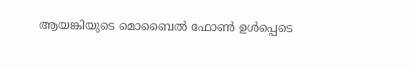ആയങ്കിയുടെ മൊബൈൽ ഫോൺ ഉൾപ്പെടെ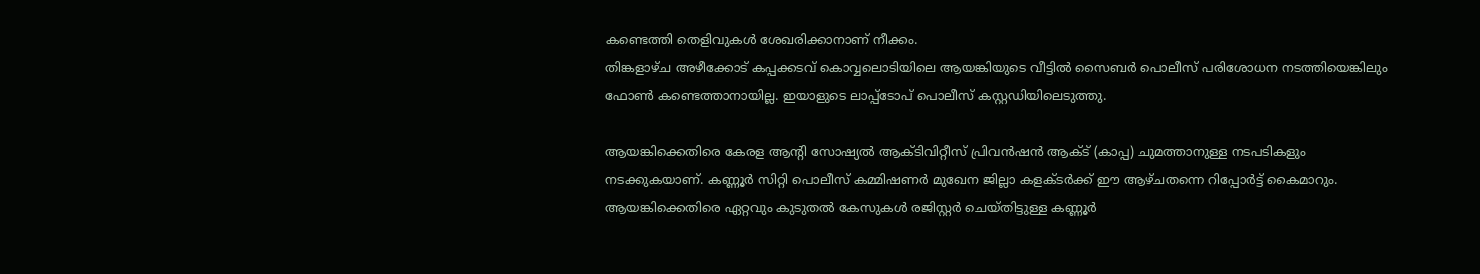കണ്ടെത്തി തെളിവുകൾ ശേഖരിക്കാനാണ് നീക്കം.
തിങ്കളാഴ്ച അഴീക്കോട് കപ്പക്കടവ് കൊവ്വലൊടിയിലെ ആയങ്കിയുടെ വീട്ടിൽ സൈബർ പൊലീസ് പരിശോധന നടത്തിയെങ്കിലും ഫോൺ കണ്ടെത്താനായില്ല. ഇയാളുടെ ലാപ്പ്ടോപ് പൊലീസ് കസ്റ്റഡിയിലെടുത്തു.

ആയങ്കിക്കെതിരെ കേരള ആന്റി സോഷ്യൽ ആക്ടിവിറ്റീസ് പ്രിവൻഷൻ ആക്ട് (കാപ്പ) ചുമത്താനുള്ള നടപടികളും നടക്കുകയാണ്. കണ്ണൂർ സിറ്റി പൊലീസ് കമ്മിഷണർ മുഖേന ജില്ലാ കളക്ടർക്ക് ഈ ആഴ്ചതന്നെ റിപ്പോർട്ട് കൈമാറും. ആയങ്കിക്കെതിരെ ഏറ്റവും കുടുതൽ കേസുകൾ രജിസ്റ്റർ ചെയ്തിട്ടുള്ള കണ്ണൂർ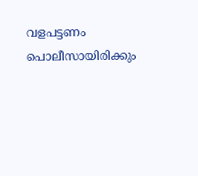വളപട്ടണം പൊലീസായിരിക്കും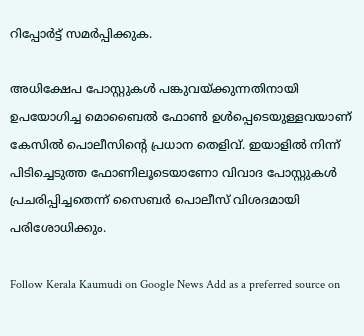റിപ്പോർട്ട് സമർപ്പിക്കുക.

അധിക്ഷേപ പോസ്റ്റുകൾ പങ്കുവയ്ക്കുന്നതിനായി ഉപയോഗിച്ച മൊബൈൽ ഫോൺ ഉൾപ്പെടെയുള്ളവയാണ് കേസിൽ പൊലീസിന്റെ പ്രധാന തെളിവ്. ഇയാളിൽ നിന്ന് പിടിച്ചെടുത്ത ഫോണിലൂടെയാണോ വിവാദ പോസ്റ്റുകൾ പ്രചരിപ്പിച്ചതെന്ന് സൈബർ പൊലീസ് വിശദമായി പരിശോധിക്കും.

Follow Kerala Kaumudi on Google News Add as a preferred source on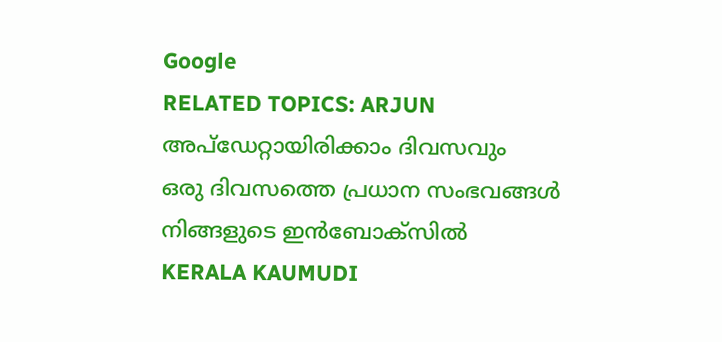Google
RELATED TOPICS: ARJUN
അപ്ഡേറ്റായിരിക്കാം ദിവസവും
ഒരു ദിവസത്തെ പ്രധാന സംഭവങ്ങൾ നിങ്ങളുടെ ഇൻബോക്സിൽ
KERALA KAUMUDI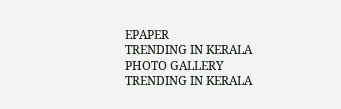EPAPER
TRENDING IN KERALA
PHOTO GALLERY
TRENDING IN KERALA